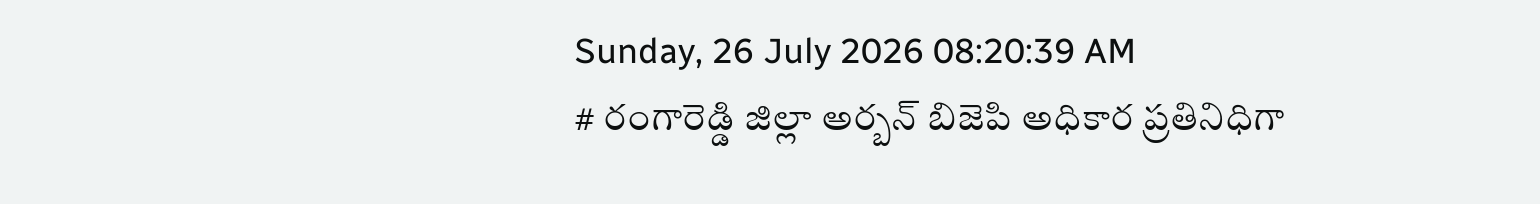Sunday, 26 July 2026 08:20:39 AM
# రంగారెడ్డి జిల్లా అర్బన్ బిజెపి అధికార ప్రతినిధిగా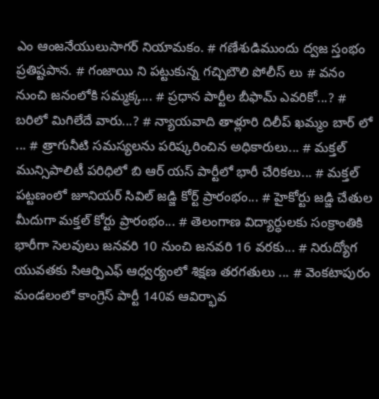ఎం ఆంజనేయులుసాగర్ నియామకం. # గణేశుడిముందు ద్వజ స్తంభం ప్రతిష్టపాన. # గంజాయి ని పట్టుకున్న గచ్చిబౌలి పోలీస్ లు # వనం నుంచి జనంలోకి సమ్మక్క... # ప్రధాన పార్టీల బీఫామ్ ఎవరికో...? # బరిలో మిగిలేదే వారు...? # న్యాయవాది తాళ్లూరి దిలీప్ ఖమ్మం బార్ లో ... # త్రాగునీటి సమస్యలను పరిష్కరించిన అధికారులు... # మక్తల్ మున్సిపాలిటీ పరిధిలో బి ఆర్ యస్ పార్టీలో భారీ చేరికలు... # మక్తల్ పట్టణంలో జూనియర్ సివిల్ జడ్జి కోర్ట్ ప్రారంభం... # హైకోర్టు జడ్జి చేతుల మీదుగా మక్తల్ కోర్టు ప్రారంభం... # తెలంగాణ విద్యార్ధులకు సంక్రాంతికి భారీగా సెలవులు జనవరి 10 నుంచి జనవరి 16 వరకు... # నిరుద్యోగ యువతకు సిఆర్పిఎఫ్ ఆధ్వర్యంలో శిక్షణ తరగతులు ... # వెంకటాపురం మండలంలో కాంగ్రెస్ పార్టీ 140వ ఆవిర్భావ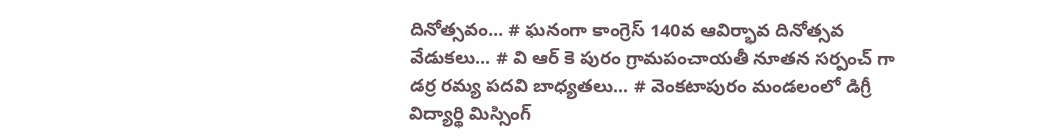దినోత్సవం... # ఘనంగా కాంగ్రెస్ 140వ ఆవిర్భావ దినోత్సవ వేడుకలు... # వి ఆర్ కె పురం గ్రామపంచాయతీ నూతన సర్పంచ్ గా డర్ర రమ్య పదవి బాధ్యతలు... # వెంకటాపురం మండలంలో డిగ్రీ విద్యార్థి మిస్సింగ్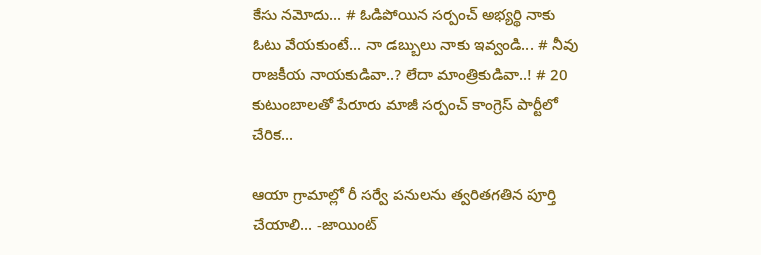కేసు నమోదు... # ఓడిపోయిన సర్పంచ్ అభ్యర్థి నాకు ఓటు వేయకుంటే... నా డబ్బులు నాకు ఇవ్వండి... # నీవు రాజకీయ నాయకుడివా..? లేదా మాంత్రికుడివా..! # 20 కుటుంబాలతో పేరూరు మాజీ సర్పంచ్ కాంగ్రెస్ పార్టీలో చేరిక...

ఆయా గ్రామాల్లో రీ సర్వే పనులను త్వరితగతిన పూర్తి చేయాలి... -జాయింట్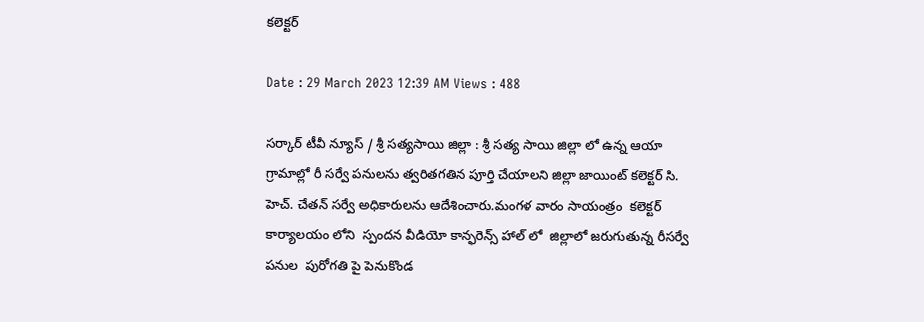కలెక్టర్

Date : 29 March 2023 12:39 AM Views : 488

సర్కార్ టీవీ న్యూస్ / శ్రీ సత్యసాయి జిల్లా : శ్రీ సత్య సాయి జిల్లా లో ఉన్న ఆయా గ్రామాల్లో రీ సర్వే పనులను త్వరితగతిన పూర్తి చేయాలని జిల్లా జాయింట్ కలెక్టర్ సి. హెచ్. చేతన్ సర్వే అధికారులను ఆదేశించారు.మంగళ వారం సాయంత్రం  కలెక్టర్ కార్యాలయం లోని  స్పందన వీడియో కాన్ఫరెన్స్ హాల్ లో  జిల్లాలో జరుగుతున్న రీసర్వే పనుల  పురోగతి పై పెనుకొండ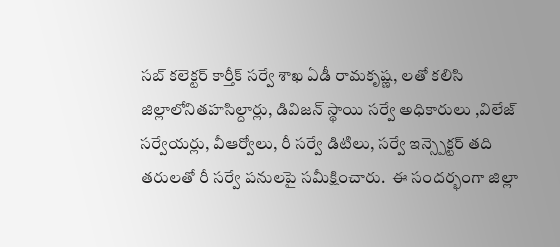సబ్ కలెక్టర్ కార్తీక్ సర్వే శాఖ ఏడీ రామకృష్ణ, లతో కలిసి   జిల్లాలోనితహసిల్దార్లు, డివిజన్ స్థాయి సర్వే అధికారులు ,విలేజ్ సర్వేయర్లు, వీఆర్వోలు, రీ సర్వే డిటిలు, సర్వే ఇన్స్పెక్టర్ తది తరులతో రీ సర్వే పనులపై సమీక్షించారు.  ఈ సందర్భంగా జిల్లా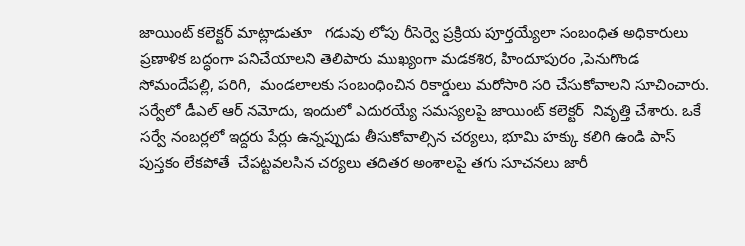జాయింట్ కలెక్టర్ మాట్లాడుతూ   గడువు లోపు రీసెర్వె ప్రక్రియ పూర్తయ్యేలా సంబంధిత అధికారులు ప్రణాళిక బద్ధంగా పనిచేయాలని తెలిపారు ముఖ్యంగా మడకశిర, హిందూపురం ,పెనుగొండ సోమందేపల్లి, పరిగి,  మండలాలకు సంబంధించిన రికార్డులు మరోసారి సరి చేసుకోవాలని సూచించారు. సర్వేలో డీఎల్ ఆర్ నమోదు, ఇందులో ఎదురయ్యే సమస్యలపై జాయింట్ కలెక్టర్  నివృత్తి చేశారు. ఒకే సర్వే నంబర్లలో ఇద్దరు పేర్లు ఉన్నప్పుడు తీసుకోవాల్సిన చర్యలు, భూమి హక్కు కలిగి ఉండి పాస్ పుస్తకం లేకపోతే  చేపట్టవలసిన చర్యలు తదితర అంశాలపై తగు సూచనలు జారీ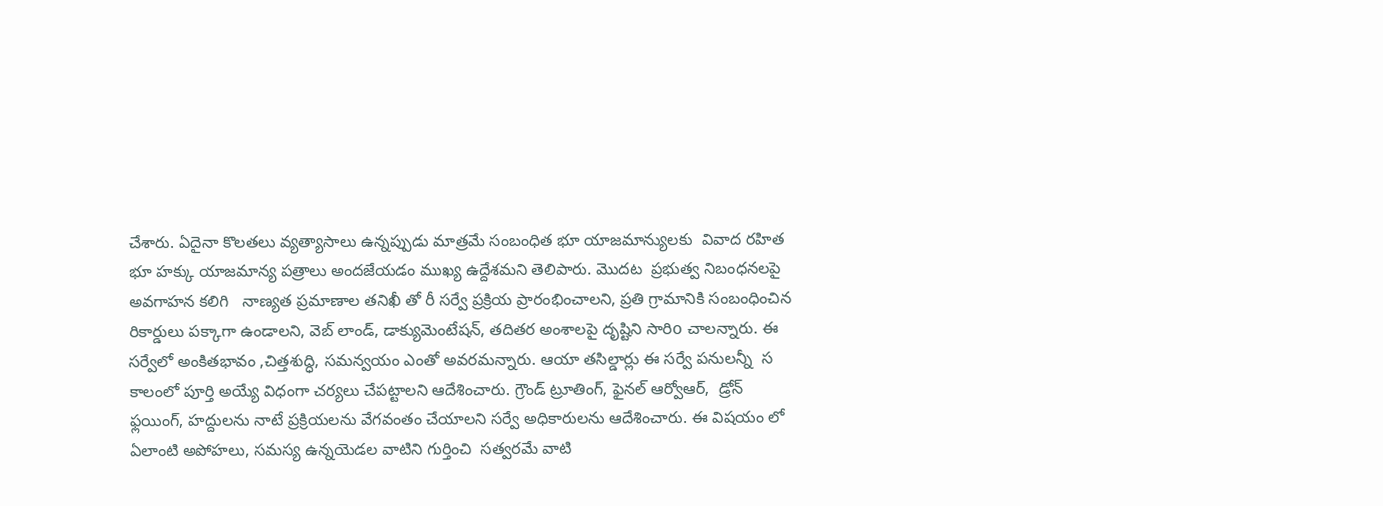చేశారు. ఏదైనా కొలతలు వ్యత్యాసాలు ఉన్నప్పుడు మాత్రమే సంబంధిత భూ యాజమాన్యులకు  వివాద రహిత భూ హక్కు యాజమాన్య పత్రాలు అందజేయడం ముఖ్య ఉద్దేశమని తెలిపారు. మొదట  ప్రభుత్వ నిబంధనలపై అవగాహన కలిగి   నాణ్యత ప్రమాణాల తనిఖీ తో రీ సర్వే ప్రక్రియ ప్రారంభించాలని, ప్రతి గ్రామానికి సంబంధించిన రికార్డులు పక్కాగా ఉండాలని, వెబ్ లాండ్, డాక్యుమెంటేషన్, తదితర అంశాలపై దృష్టిని సారిo చాలన్నారు. ఈ సర్వేలో అంకితభావం ,చిత్తశుద్ధి, సమన్వయం ఎంతో అవరమన్నారు. ఆయా తసిల్డార్లు ఈ సర్వే పనులన్నీ  స కాలంలో పూర్తి అయ్యే విధంగా చర్యలు చేపట్టాలని ఆదేశించారు. గ్రౌండ్ ట్రూతింగ్, ఫైనల్ ఆర్వోఆర్,  డ్రోన్ ఫ్లయింగ్, హద్దులను నాటే ప్రక్రియలను వేగవంతం చేయాలని సర్వే అధికారులను ఆదేశించారు. ఈ విషయం లో ఏలాంటి అపోహలు, సమస్య ఉన్నయెడల వాటిని గుర్తించి  సత్వరమే వాటి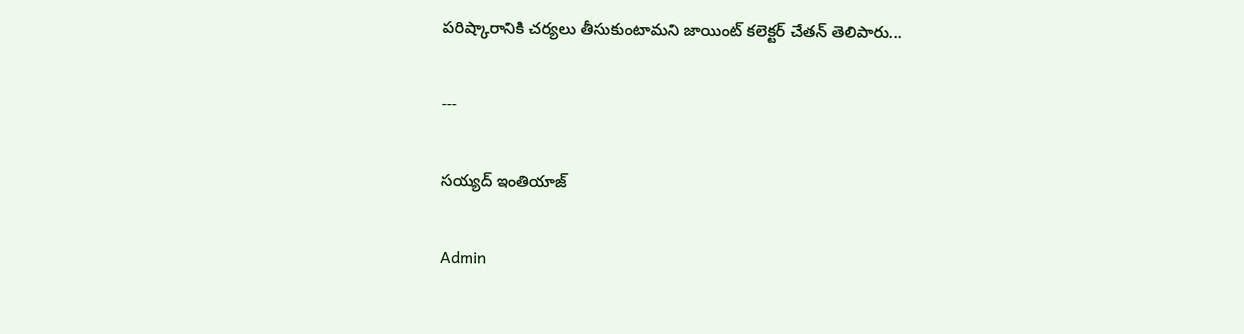పరిష్కారానికి చర్యలు తీసుకుంటామని జాయింట్ కలెక్టర్ చేతన్ తెలిపారు...

---

సయ్యద్ ఇంతియాజ్

Admin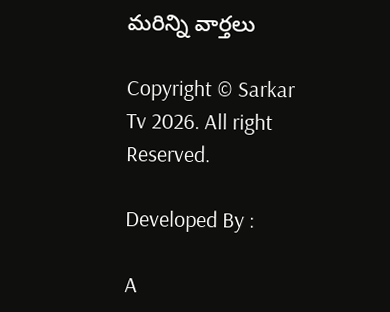మరిన్ని వార్తలు

Copyright © Sarkar Tv 2026. All right Reserved.

Developed By :

A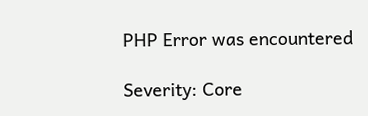PHP Error was encountered

Severity: Core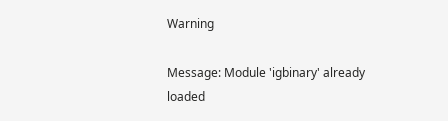Warning

Message: Module 'igbinary' already loaded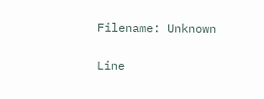Filename: Unknown

Line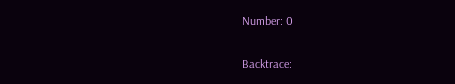Number: 0

Backtrace: